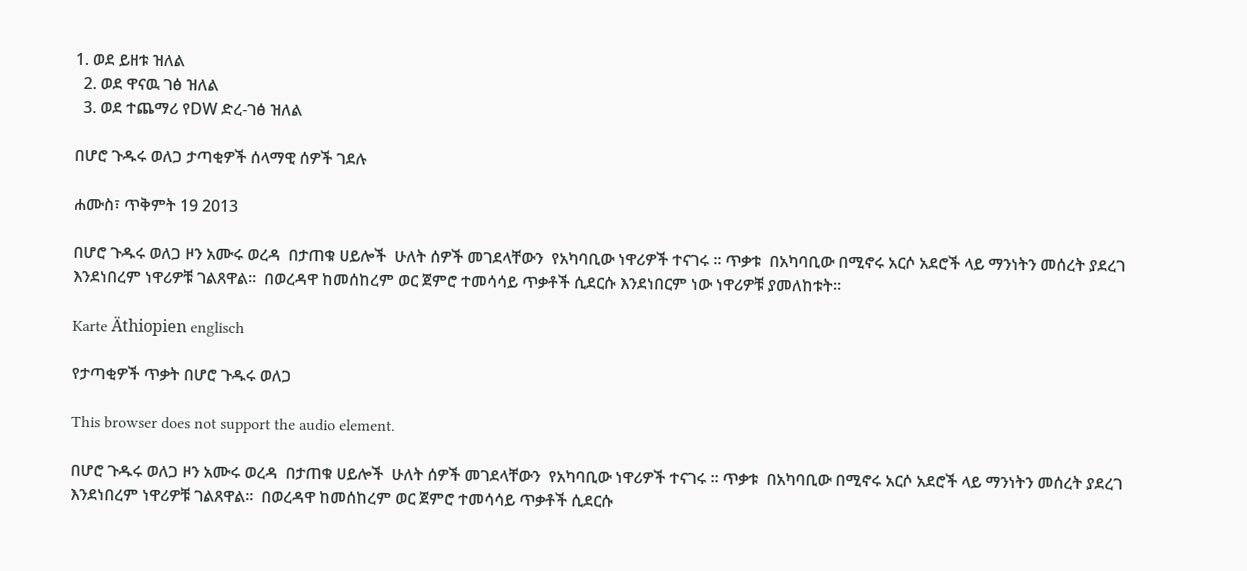1. ወደ ይዘቱ ዝለል
  2. ወደ ዋናዉ ገፅ ዝለል
  3. ወደ ተጨማሪ የDW ድረ-ገፅ ዝለል

በሆሮ ጉዱሩ ወለጋ ታጣቂዎች ሰላማዊ ሰዎች ገደሉ

ሐሙስ፣ ጥቅምት 19 2013

በሆሮ ጉዱሩ ወለጋ ዞን አሙሩ ወረዳ  በታጠቁ ሀይሎች  ሁለት ሰዎች መገደላቸውን  የአካባቢው ነዋሪዎች ተናገሩ ፡፡ ጥቃቱ  በአካባቢው በሚኖሩ አርሶ አደሮች ላይ ማንነትን መሰረት ያደረገ እንደነበረም ነዋሪዎቹ ገልጸዋል።  በወረዳዋ ከመሰከረም ወር ጀምሮ ተመሳሳይ ጥቃቶች ሲደርሱ እንደነበርም ነው ነዋሪዎቹ ያመለከቱት።

Karte Äthiopien englisch

የታጣቂዎች ጥቃት በሆሮ ጉዱሩ ወለጋ

This browser does not support the audio element.

በሆሮ ጉዱሩ ወለጋ ዞን አሙሩ ወረዳ  በታጠቁ ሀይሎች  ሁለት ሰዎች መገደላቸውን  የአካባቢው ነዋሪዎች ተናገሩ ፡፡ ጥቃቱ  በአካባቢው በሚኖሩ አርሶ አደሮች ላይ ማንነትን መሰረት ያደረገ እንደነበረም ነዋሪዎቹ ገልጸዋል።  በወረዳዋ ከመሰከረም ወር ጀምሮ ተመሳሳይ ጥቃቶች ሲደርሱ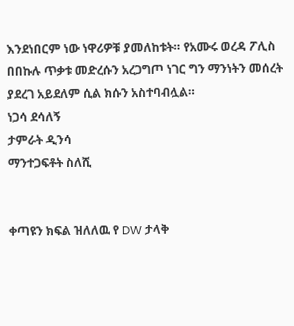እንደነበርም ነው ነዋሪዎቹ ያመለከቱት። የአሙሩ ወረዳ ፖሊስ በበኩሉ ጥቃቱ መድረሱን አረጋግጦ ነገር ግን ማንነትን መሰረት ያደረገ አይደለም ሲል ክሱን አስተባብሏል።
ነጋሳ ደሳለኝ
ታምራት ዲንሳ
ማንተጋፍቶት ስለሺ


ቀጣዩን ክፍል ዝለለዉ የ DW ታላቅ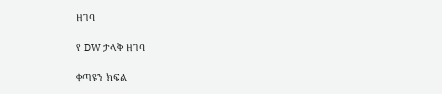ዘገባ

የ DW ታላቅ ዘገባ

ቀጣዩን ክፍል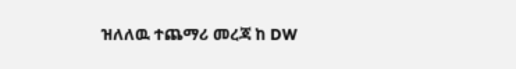ዝለለዉ ተጨማሪ መረጃ ከ DW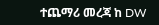ተጨማሪ መረጃ ከ DW